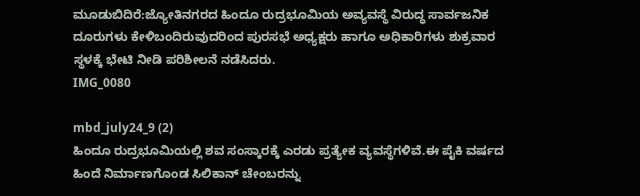ಮೂಡುಬಿದಿರೆ:ಜ್ಯೋತಿನಗರದ ಹಿಂದೂ ರುದ್ರಭೂಮಿಯ ಅವ್ಯವಸ್ಥೆ ವಿರುದ್ಧ ಸಾರ್ವಜನಿಕ ದೂರುಗಳು ಕೇಳಿಬಂದಿರುವುದರಿಂದ ಪುರಸಭೆ ಅಧ್ಯಕ್ಷರು ಹಾಗೂ ಅಧಿಕಾರಿಗಳು ಶುಕ್ರವಾರ ಸ್ಥಳಕ್ಕೆ ಭೇಟಿ ನೀಡಿ ಪರಿಶೀಲನೆ ನಡೆಸಿದರು.
IMG_0080

mbd_july24_9 (2)
ಹಿಂದೂ ರುದ್ರಭೂಮಿಯಲ್ಲಿ ಶವ ಸಂಸ್ಕಾರಕ್ಕೆ ಎರಡು ಪ್ರತ್ಯೇಕ ವ್ಯವಸ್ಥೆಗಳಿವೆ.ಈ ಪೈಕಿ ವರ್ಷದ ಹಿಂದೆ ನಿರ್ಮಾಣಗೊಂಡ ಸಿಲಿಕಾನ್ ಚೇಂಬರನ್ನು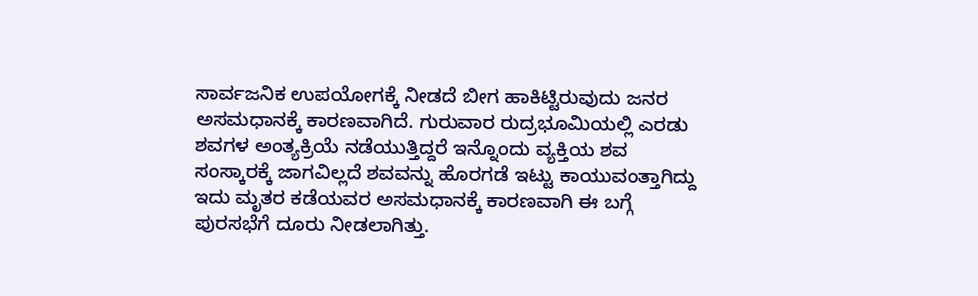ಸಾರ್ವಜನಿಕ ಉಪಯೋಗಕ್ಕೆ ನೀಡದೆ ಬೀಗ ಹಾಕಿಟ್ಟಿರುವುದು ಜನರ ಅಸಮಧಾನಕ್ಕೆ ಕಾರಣವಾಗಿದೆ. ಗುರುವಾರ ರುದ್ರಭೂಮಿಯಲ್ಲಿ ಎರಡು ಶವಗಳ ಅಂತ್ಯಕ್ರಿಯೆ ನಡೆಯುತ್ತಿದ್ದರೆ ಇನ್ನೊಂದು ವ್ಯಕ್ತಿಯ ಶವ ಸಂಸ್ಕಾರಕ್ಕೆ ಜಾಗವಿಲ್ಲದೆ ಶವವನ್ನು ಹೊರಗಡೆ ಇಟ್ಟು ಕಾಯುವಂತ್ತಾಗಿದ್ದು ಇದು ಮೃತರ ಕಡೆಯವರ ಅಸಮಧಾನಕ್ಕೆ ಕಾರಣವಾಗಿ ಈ ಬಗ್ಗೆ ಪುರಸಭೆಗೆ ದೂರು ನೀಡಲಾಗಿತ್ತು.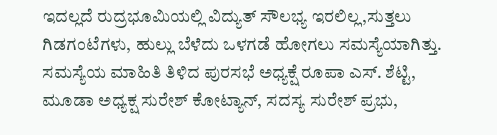ಇದಲ್ಲದೆ ರುದ್ರಭೂಮಿಯಲ್ಲಿ ವಿದ್ಯುತ್ ಸೌಲಭ್ಯ ಇರಲಿಲ್ಲ,ಸುತ್ತಲು ಗಿಡಗಂಟೆಗಳು, ಹುಲ್ಲು ಬೆಳೆದು ಒಳಗಡೆ ಹೋಗಲು ಸಮಸ್ಯೆಯಾಗಿತ್ತು.
ಸಮಸ್ಯೆಯ ಮಾಹಿತಿ ತಿಳಿದ ಪುರಸಭೆ ಅಧ್ಯಕ್ಷೆ ರೂಪಾ ಎಸ್. ಶೆಟ್ಟಿ, ಮೂಡಾ ಅಧ್ಯಕ್ಷ ಸುರೇಶ್ ಕೋಟ್ಯಾನ್, ಸದಸ್ಯ ಸುರೇಶ್ ಪ್ರಭು,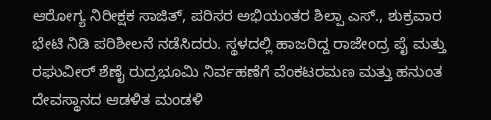ಆರೋಗ್ಯ ನಿರೀಕ್ಷಕ ಸಾಜಿತ್, ಪರಿಸರ ಅಭಿಯಂತರ ಶಿಲ್ಪಾ ಎಸ್., ಶುಕ್ರವಾರ ಭೇಟಿ ನಿಡಿ ಪರಿಶೀಲನೆ ನಡೆಸಿದರು. ಸ್ಥಳದಲ್ಲಿ ಹಾಜರಿದ್ದ ರಾಜೇಂದ್ರ ಪೈ ಮತ್ತು ರಘುವೀರ್ ಶೆಣೈ ರುದ್ರಭೂಮಿ ನಿರ್ವಹಣೆಗೆ ವೆಂಕಟರಮಣ ಮತ್ತು ಹನುಂತ ದೇವಸ್ಥಾನದ ಆಡಳಿತ ಮಂಡಳಿ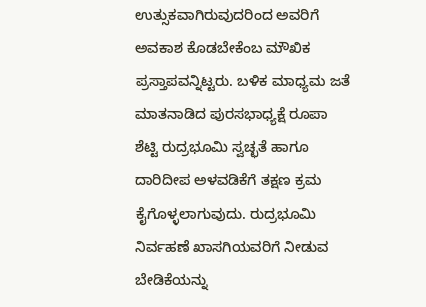ಉತ್ಸುಕವಾಗಿರುವುದರಿಂದ ಅವರಿಗೆ ಅವಕಾಶ ಕೊಡಬೇಕೆಂಬ ಮೌಖಿಕ ಪ್ರಸ್ತಾಪವನ್ನಿಟ್ಟರು. ಬಳಿಕ ಮಾಧ್ಯಮ ಜತೆ ಮಾತನಾಡಿದ ಪುರಸಭಾಧ್ಯಕ್ಷೆ ರೂಪಾ ಶೆಟ್ಟಿ ರುದ್ರಭೂಮಿ ಸ್ವಚ್ಛತೆ ಹಾಗೂ ದಾರಿದೀಪ ಅಳವಡಿಕೆಗೆ ತಕ್ಷಣ ಕ್ರಮ ಕೈಗೊಳ್ಳಲಾಗುವುದು. ರುದ್ರಭೂಮಿ ನಿರ್ವಹಣೆ ಖಾಸಗಿಯವರಿಗೆ ನೀಡುವ ಬೇಡಿಕೆಯನ್ನು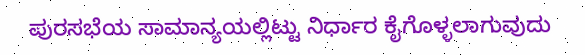ಪುರಸಭೆಯ ಸಾಮಾನ್ಯಯಲ್ಲಿಟ್ಟು ನಿರ್ಧಾರ ಕೈಗೊಳ್ಳಲಾಗುವುದು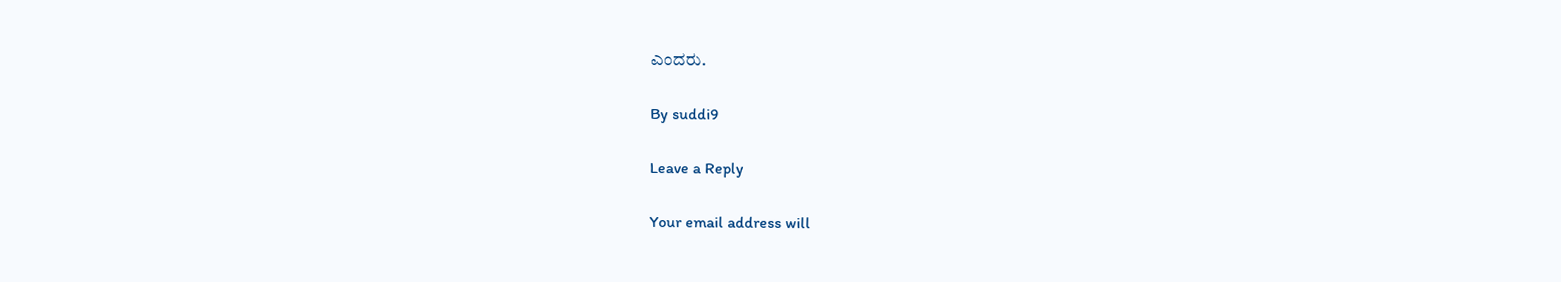ಎಂದರು.

By suddi9

Leave a Reply

Your email address will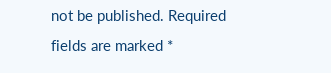not be published. Required fields are marked *